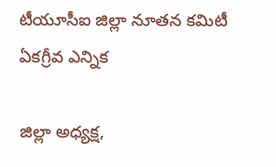టీయూసీఐ జిల్లా నూతన కమిటీ ఏకగ్రీవ ఎన్నిక

జిల్లా అధ్యక్ష,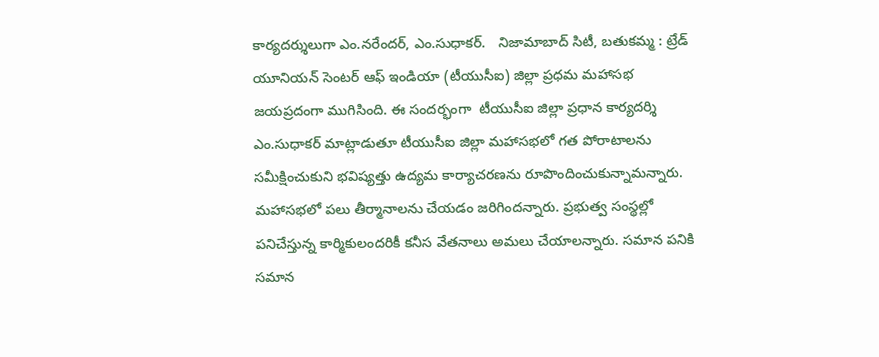కార్యదర్శులుగా ఎం.నరేందర్, ఎం.సుధాకర్.   నిజామాబాద్ సిటీ, బతుకమ్మ : ట్రేడ్ యూనియన్ సెంటర్ ఆఫ్ ఇండియా (టీయుసీఐ) జిల్లా ప్రధమ మహాసభ జయప్రదంగా ముగిసింది. ఈ సందర్భంగా  టీయుసీఐ జిల్లా ప్రధాన కార్యదర్శి ఎం.సుధాకర్ మాట్లాడుతూ టీయుసీఐ జిల్లా మహాసభలో గత పోరాటాలను సమీక్షించుకుని భవిష్యత్తు ఉద్యమ కార్యాచరణను రూపొందించుకున్నామన్నారు.  మహాసభలో పలు తీర్మానాలను చేయడం జరిగిందన్నారు. ప్రభుత్వ సంస్థల్లో పనిచేస్తున్న కార్మికులందరికీ కనీస వేతనాలు అమలు చేయాలన్నారు. సమాన పనికి సమాన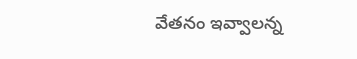వేతనం ఇవ్వాలన్న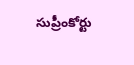సుప్రీంకోర్టు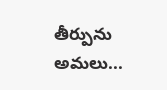తీర్పును అమలు...